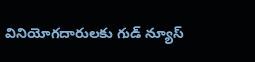వినియోగదారులకు గుడ్ న్యూస్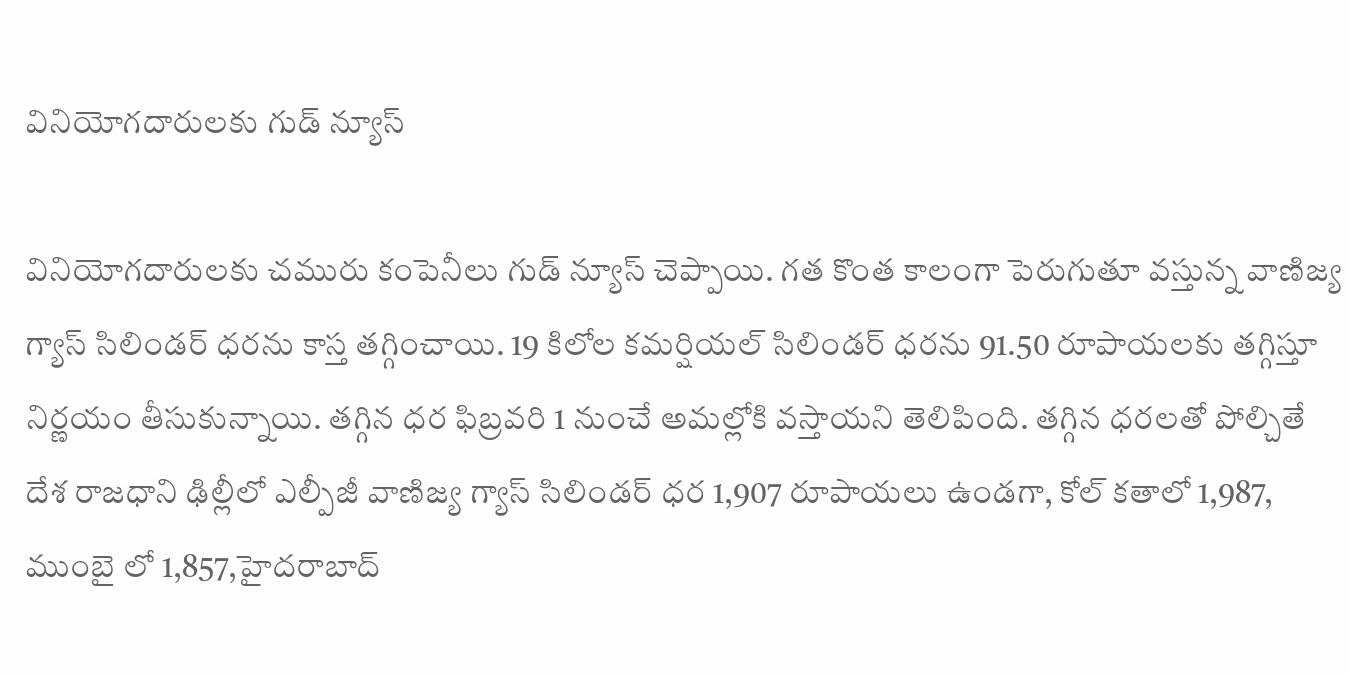వినియోగదారులకు గుడ్ న్యూస్

వినియోగదారులకు చమురు కంపెనీలు గుడ్ న్యూస్ చెప్పాయి. గత కొంత కాలంగా పెరుగుతూ వస్తున్న వాణిజ్య గ్యాస్ సిలిండర్ ధరను కాస్త తగ్గించాయి. 19 కిలోల కమర్షియల్ సిలిండర్ ధరను 91.50 రూపాయలకు తగ్గిస్తూ నిర్ణయం తీసుకున్నాయి. తగ్గిన ధర ఫిబ్రవరి 1 నుంచే అమల్లోకి వస్తాయని తెలిపింది. తగ్గిన ధరలతో పోల్చితే దేశ రాజధాని ఢిల్లీలో ఎల్పీజీ వాణిజ్య గ్యాస్ సిలిండర్ ధర 1,907 రూపాయలు ఉండగా, కోల్ కతాలో 1,987, ముంబై లో 1,857,హైదరాబాద్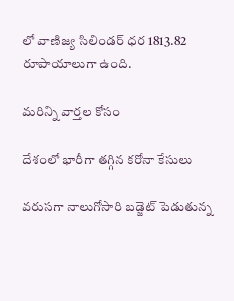లో వాణిజ్య సిలిండర్ ధర 1813.82 రూపాయాలుగా ఉంది.

మరిన్ని వార్తల కోసం

దేశంలో భారీగా తగ్గిన కరోనా కేసులు

వరుసగా నాలుగోసారి బడ్జెట్ పెడుతున్న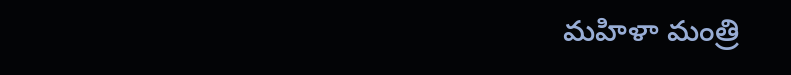మహిళా మంత్రి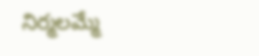నిర్మలమ్మే